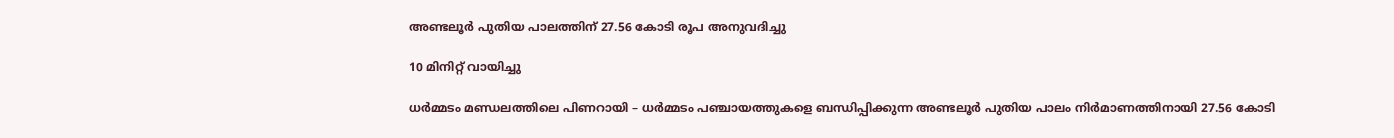അണ്ടലൂര്‍ പുതിയ പാലത്തിന് 27.56 കോടി രൂപ അനുവദിച്ചു

10 മിനിറ്റ് വായിച്ചു

ധര്‍മ്മടം മണ്ഡലത്തിലെ പിണറായി – ധര്‍മ്മടം പഞ്ചായത്തുകളെ ബന്ധിപ്പിക്കുന്ന അണ്ടലൂര്‍ പുതിയ പാലം നിര്‍മാണത്തിനായി 27.56 കോടി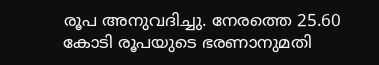രൂപ അനുവദിച്ചു. നേരത്തെ 25.60 കോടി രൂപയുടെ ഭരണാനുമതി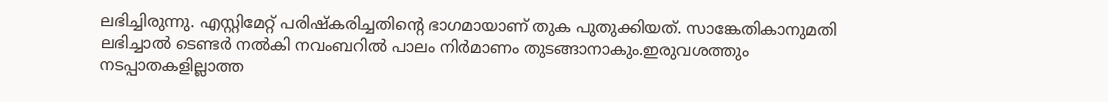ലഭിച്ചിരുന്നു. എസ്റ്റിമേറ്റ് പരിഷ്‌കരിച്ചതിന്റെ ഭാഗമായാണ് തുക പുതുക്കിയത്. സാങ്കേതികാനുമതി ലഭിച്ചാല്‍ ടെണ്ടര്‍ നല്‍കി നവംബറില്‍ പാലം നിര്‍മാണം തുടങ്ങാനാകും.ഇരുവശത്തും നടപ്പാതകളില്ലാത്ത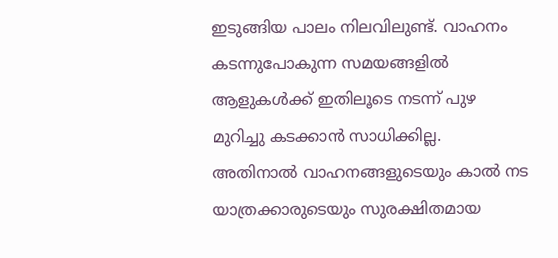ഇടുങ്ങിയ പാലം നിലവിലുണ്ട്. വാഹനം കടന്നുപോകുന്ന സമയങ്ങളില്‍ ആളുകള്‍ക്ക് ഇതിലൂടെ നടന്ന് പുഴ മുറിച്ചു കടക്കാന്‍ സാധിക്കില്ല. അതിനാല്‍ വാഹനങ്ങളുടെയും കാല്‍ നട യാത്രക്കാരുടെയും സുരക്ഷിതമായ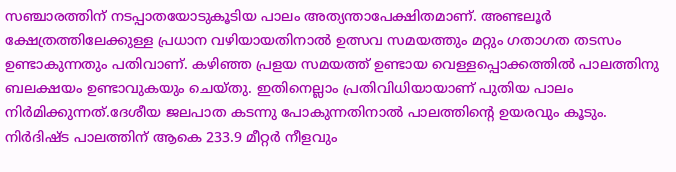സഞ്ചാരത്തിന് നടപ്പാതയോടുകൂടിയ പാലം അത്യന്താപേക്ഷിതമാണ്. അണ്ടലൂര്‍ ക്ഷേത്രത്തിലേക്കുള്ള പ്രധാന വഴിയായതിനാല്‍ ഉത്സവ സമയത്തും മറ്റും ഗതാഗത തടസം ഉണ്ടാകുന്നതും പതിവാണ്. കഴിഞ്ഞ പ്രളയ സമയത്ത് ഉണ്ടായ വെള്ളപ്പൊക്കത്തില്‍ പാലത്തിനു ബലക്ഷയം ഉണ്ടാവുകയും ചെയ്തു. ഇതിനെല്ലാം പ്രതിവിധിയായാണ് പുതിയ പാലം നിര്‍മിക്കുന്നത്.ദേശീയ ജലപാത കടന്നു പോകുന്നതിനാല്‍ പാലത്തിന്റെ ഉയരവും കൂടും. നിർദിഷ്ട പാലത്തിന് ആകെ 233.9 മീറ്റർ നീളവും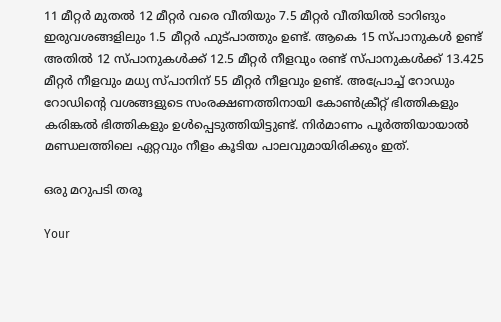11 മീറ്റർ മുതൽ 12 മീറ്റർ വരെ വീതിയും 7.5 മീറ്റർ വീതിയിൽ ടാറിങും ഇരുവശങ്ങളിലും 1.5 മീറ്റർ ഫുട്പാത്തും ഉണ്ട്. ആകെ 15 സ്പാനുകള്‍ ഉണ്ട് അതില്‍ 12 സ്പാനുകള്‍ക്ക് 12.5 മീറ്റര്‍ നീളവും രണ്ട് സ്പാനുകള്‍ക്ക് 13.425 മീറ്റര്‍ നീളവും മധ്യ സ്പാനിന് 55 മീറ്റര്‍ നീളവും ഉണ്ട്. അപ്രോച്ച് റോഡും റോഡിന്റെ വശങ്ങളുടെ സംരക്ഷണത്തിനായി കോണ്‍ക്രീറ്റ് ഭിത്തികളും കരിങ്കല്‍ ഭിത്തികളും ഉള്‍പ്പെടുത്തിയിട്ടുണ്ട്. നിര്‍മാണം പൂര്‍ത്തിയായാല്‍ മണ്ഡലത്തിലെ ഏറ്റവും നീളം കൂടിയ പാലവുമായിരിക്കും ഇത്.

ഒരു മറുപടി തരൂ

Your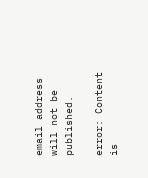email address will not be published.

error: Content is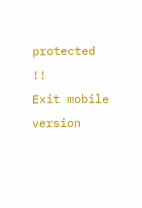protected !!
Exit mobile version